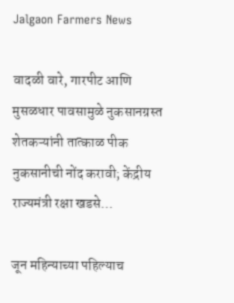Jalgaon Farmers News

वादळी वारे, गारपीट आणि मुसळधार पावसामुळे नुकसानग्रस्त शेतकऱ्यांनी तात्काळ पीक नुकसानीची नोंद करावी; केंद्रीय राज्यमंत्री रक्षा खडसे…

जून महिन्याच्या पहिल्याच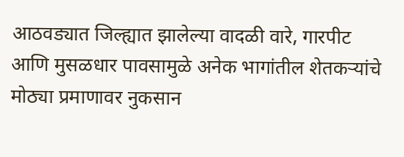आठवड्यात जिल्ह्यात झालेल्या वादळी वारे, गारपीट आणि मुसळधार पावसामुळे अनेक भागांतील शेतकऱ्यांचे मोठ्या प्रमाणावर नुकसान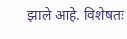झाले आहे. विशेषतः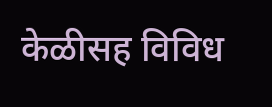केळीसह विविध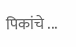पिकांचे ...